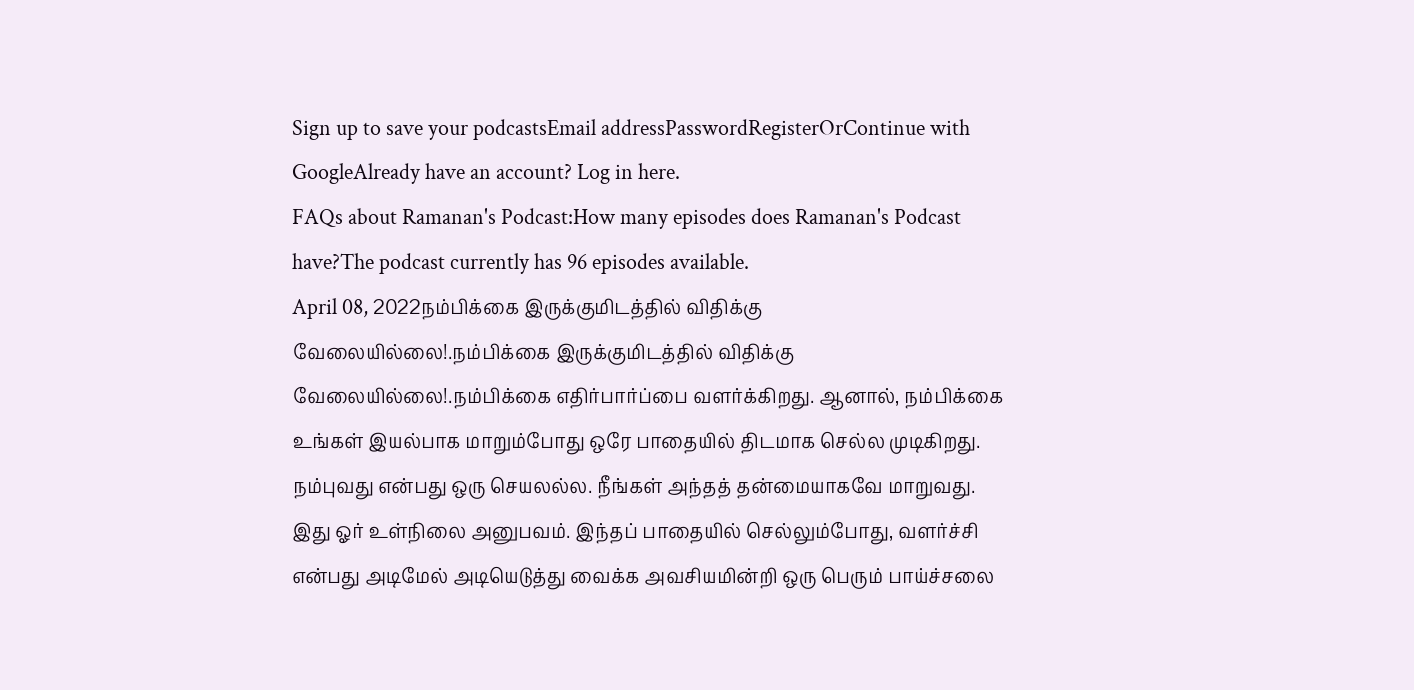Sign up to save your podcastsEmail addressPasswordRegisterOrContinue with GoogleAlready have an account? Log in here.
FAQs about Ramanan's Podcast:How many episodes does Ramanan's Podcast have?The podcast currently has 96 episodes available.
April 08, 2022நம்பிக்கை இருக்குமிடத்தில் விதிக்கு வேலையில்லை!.நம்பிக்கை இருக்குமிடத்தில் விதிக்கு வேலையில்லை!.நம்பிக்கை எதிர்பார்ப்பை வளர்க்கிறது. ஆனால், நம்பிக்கை உங்கள் இயல்பாக மாறும்போது ஒரே பாதையில் திடமாக செல்ல முடிகிறது. நம்புவது என்பது ஒரு செயலல்ல. நீங்கள் அந்தத் தன்மையாகவே மாறுவது. இது ஓர் உள்நிலை அனுபவம். இந்தப் பாதையில் செல்லும்போது, வளர்ச்சி என்பது அடிமேல் அடியெடுத்து வைக்க அவசியமின்றி ஒரு பெரும் பாய்ச்சலை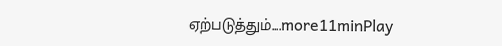ஏற்படுத்தும்....more11minPlay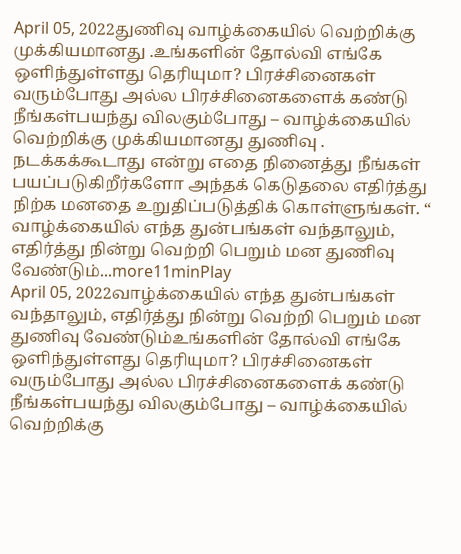April 05, 2022துணிவு வாழ்க்கையில் வெற்றிக்கு முக்கியமானது .உங்களின் தோல்வி எங்கே ஒளிந்துள்ளது தெரியுமா? பிரச்சினைகள் வரும்போது அல்ல பிரச்சினைகளைக் கண்டு நீங்கள்பயந்து விலகும்போது – வாழ்க்கையில் வெற்றிக்கு முக்கியமானது துணிவு . நடக்கக்கூடாது என்று எதை நினைத்து நீங்கள் பயப்படுகிறீர்களோ அந்தக் கெடுதலை எதிர்த்து நிற்க மனதை உறுதிப்படுத்திக் கொள்ளுங்கள். “ வாழ்க்கையில் எந்த துன்பங்கள் வந்தாலும், எதிர்த்து நின்று வெற்றி பெறும் மன துணிவு வேண்டும்...more11minPlay
April 05, 2022வாழ்க்கையில் எந்த துன்பங்கள் வந்தாலும், எதிர்த்து நின்று வெற்றி பெறும் மன துணிவு வேண்டும்உங்களின் தோல்வி எங்கே ஒளிந்துள்ளது தெரியுமா? பிரச்சினைகள் வரும்போது அல்ல பிரச்சினைகளைக் கண்டு நீங்கள்பயந்து விலகும்போது – வாழ்க்கையில் வெற்றிக்கு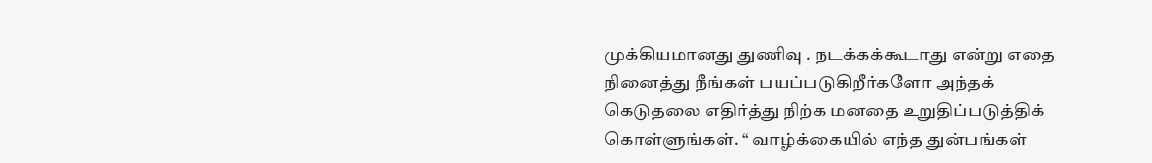முக்கியமானது துணிவு . நடக்கக்கூடாது என்று எதை நினைத்து நீங்கள் பயப்படுகிறீர்களோ அந்தக் கெடுதலை எதிர்த்து நிற்க மனதை உறுதிப்படுத்திக் கொள்ளுங்கள். “ வாழ்க்கையில் எந்த துன்பங்கள்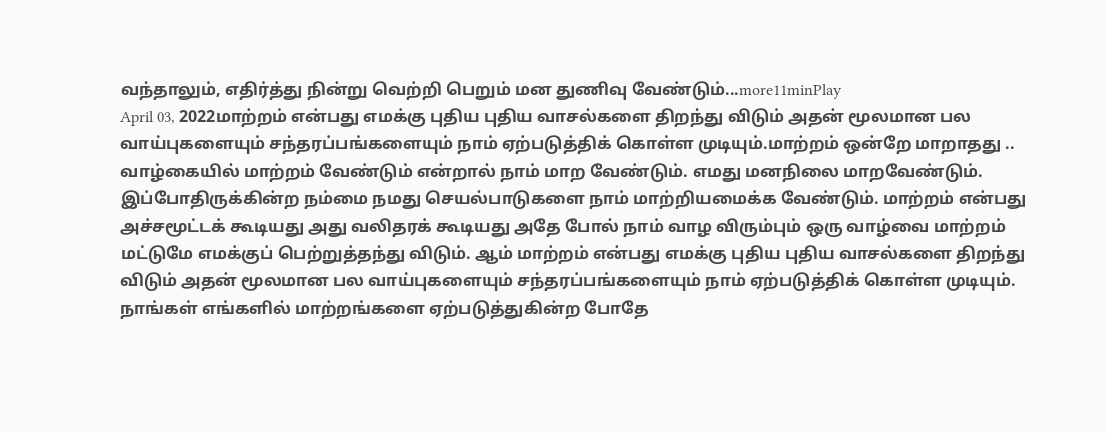வந்தாலும், எதிர்த்து நின்று வெற்றி பெறும் மன துணிவு வேண்டும்...more11minPlay
April 03, 2022மாற்றம் என்பது எமக்கு புதிய புதிய வாசல்களை திறந்து விடும் அதன் மூலமான பல வாய்புகளையும் சந்தரப்பங்களையும் நாம் ஏற்படுத்திக் கொள்ள முடியும்.மாற்றம் ஒன்றே மாறாதது .. வாழ்கையில் மாற்றம் வேண்டும் என்றால் நாம் மாற வேண்டும். எமது மனநிலை மாறவேண்டும். இப்போதிருக்கின்ற நம்மை நமது செயல்பாடுகளை நாம் மாற்றியமைக்க வேண்டும். மாற்றம் என்பது அச்சமூட்டக் கூடியது அது வலிதரக் கூடியது அதே போல் நாம் வாழ விரும்பும் ஒரு வாழ்வை மாற்றம் மட்டுமே எமக்குப் பெற்றுத்தந்து விடும். ஆம் மாற்றம் என்பது எமக்கு புதிய புதிய வாசல்களை திறந்து விடும் அதன் மூலமான பல வாய்புகளையும் சந்தரப்பங்களையும் நாம் ஏற்படுத்திக் கொள்ள முடியும். நாங்கள் எங்களில் மாற்றங்களை ஏற்படுத்துகின்ற போதே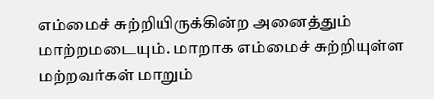எம்மைச் சுற்றியிருக்கின்ற அனைத்தும் மாற்றமடையும். மாறாக எம்மைச் சுற்றியுள்ள மற்றவர்கள் மாறும்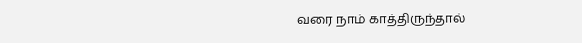வரை நாம் காத்திருந்தால்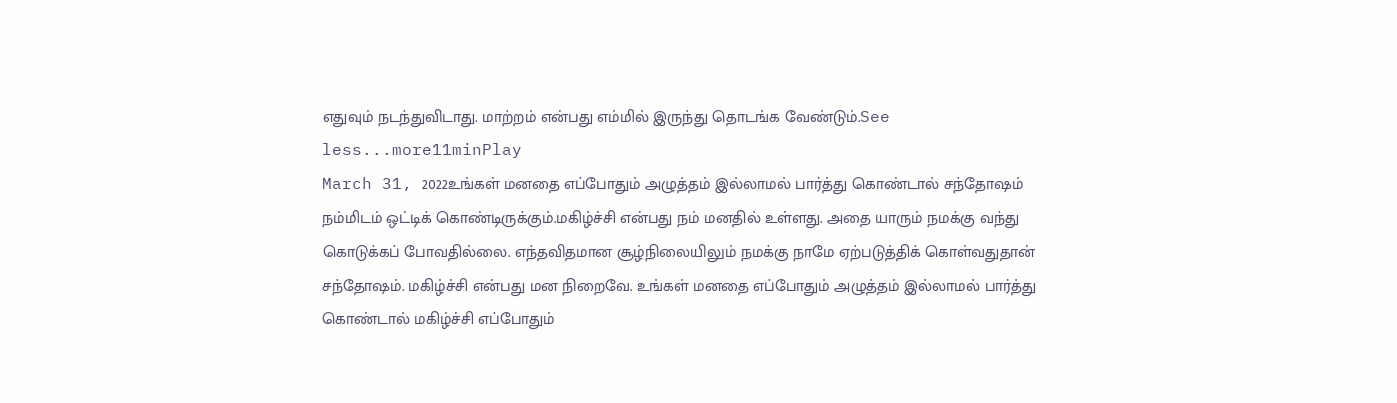எதுவும் நடந்துவிடாது. மாற்றம் என்பது எம்மில் இருந்து தொடங்க வேண்டும்.See less...more11minPlay
March 31, 2022உங்கள் மனதை எப்போதும் அழுத்தம் இல்லாமல் பார்த்து கொண்டால் சந்தோஷம் நம்மிடம் ஒட்டிக் கொண்டிருக்கும்.மகிழ்ச்சி என்பது நம் மனதில் உள்ளது. அதை யாரும் நமக்கு வந்து கொடுக்கப் போவதில்லை. எந்தவிதமான சூழ்நிலையிலும் நமக்கு நாமே ஏற்படுத்திக் கொள்வதுதான் சந்தோஷம். மகிழ்ச்சி என்பது மன நிறைவே. உங்கள் மனதை எப்போதும் அழுத்தம் இல்லாமல் பார்த்து கொண்டால் மகிழ்ச்சி எப்போதும்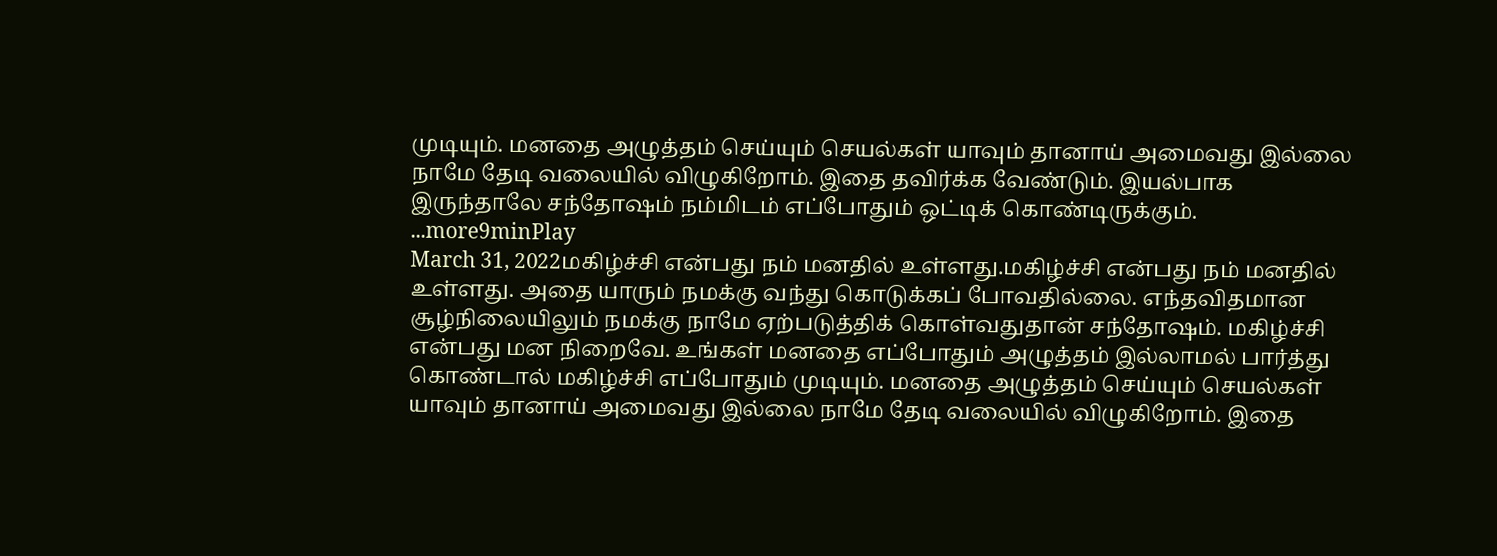முடியும். மனதை அழுத்தம் செய்யும் செயல்கள் யாவும் தானாய் அமைவது இல்லை நாமே தேடி வலையில் விழுகிறோம். இதை தவிர்க்க வேண்டும். இயல்பாக இருந்தாலே சந்தோஷம் நம்மிடம் எப்போதும் ஒட்டிக் கொண்டிருக்கும். ...more9minPlay
March 31, 2022மகிழ்ச்சி என்பது நம் மனதில் உள்ளது.மகிழ்ச்சி என்பது நம் மனதில் உள்ளது. அதை யாரும் நமக்கு வந்து கொடுக்கப் போவதில்லை. எந்தவிதமான சூழ்நிலையிலும் நமக்கு நாமே ஏற்படுத்திக் கொள்வதுதான் சந்தோஷம். மகிழ்ச்சி என்பது மன நிறைவே. உங்கள் மனதை எப்போதும் அழுத்தம் இல்லாமல் பார்த்து கொண்டால் மகிழ்ச்சி எப்போதும் முடியும். மனதை அழுத்தம் செய்யும் செயல்கள் யாவும் தானாய் அமைவது இல்லை நாமே தேடி வலையில் விழுகிறோம். இதை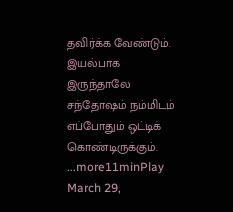தவிர்க்க வேண்டும். இயல்பாக இருந்தாலே சந்தோஷம் நம்மிடம் எப்போதும் ஒட்டிக் கொண்டிருக்கும். ...more11minPlay
March 29,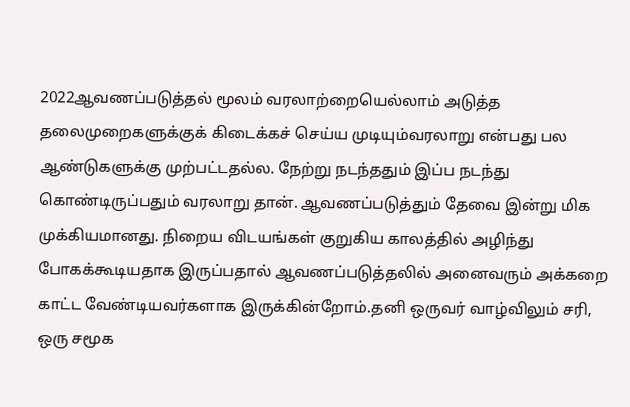2022ஆவணப்படுத்தல் மூலம் வரலாற்றையெல்லாம் அடுத்த தலைமுறைகளுக்குக் கிடைக்கச் செய்ய முடியும்வரலாறு என்பது பல ஆண்டுகளுக்கு முற்பட்டதல்ல. நேற்று நடந்ததும் இப்ப நடந்து கொண்டிருப்பதும் வரலாறு தான். ஆவணப்படுத்தும் தேவை இன்று மிக முக்கியமானது. நிறைய விடயங்கள் குறுகிய காலத்தில் அழிந்து போகக்கூடியதாக இருப்பதால் ஆவணப்படுத்தலில் அனைவரும் அக்கறை காட்ட வேண்டியவர்களாக இருக்கின்றோம்.தனி ஒருவர் வாழ்விலும் சரி, ஒரு சமூக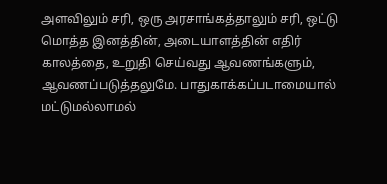அளவிலும் சரி, ஒரு அரசாங்கத்தாலும் சரி, ஒட்டு மொத்த இனத்தின், அடையாளத்தின் எதிர் காலத்தை, உறுதி செய்வது ஆவணங்களும், ஆவணப்படுத்தலுமே. பாதுகாக்கப்படாமையால் மட்டுமல்லாமல்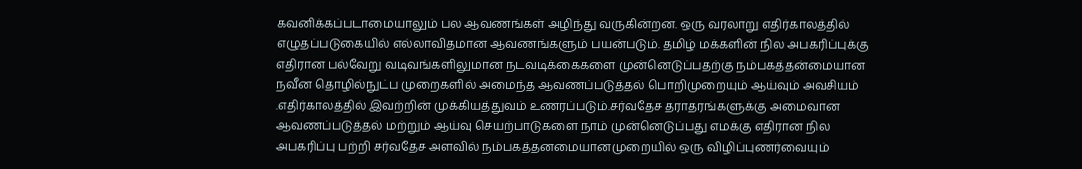கவனிக்கப்படாமையாலும் பல ஆவணங்கள் அழிந்து வருகின்றன. ஒரு வரலாறு எதிர்காலத்தில் எழுதப்படுகையில் எல்லாவிதமான ஆவணங்களும் பயன்படும். தமிழ் மக்களின் நில அபகரிப்புக்கு எதிரான பல்வேறு வடிவங்களிலுமான நடவடிக்கைகளை முன்னெடுப்பதற்கு நம்பகத்தன்மையான நவீன தொழில்நுட்ப முறைகளில் அமைந்த ஆவணப்படுத்தல் பொறிமுறையும் ஆய்வும் அவசியம் .எதிர்காலத்தில் இவற்றின் முக்கியத்துவம் உணரப்படும்.சர்வதேச தராதரங்களுக்கு அமைவான ஆவணப்படுத்தல் மற்றும் ஆய்வு செயற்பாடுகளை நாம் முன்னெடுப்பது எமக்கு எதிரான நில அபகரிப்பு பற்றி சர்வதேச அளவில் நம்பகத்தனமையானமுறையில் ஒரு விழிப்புணர்வையும்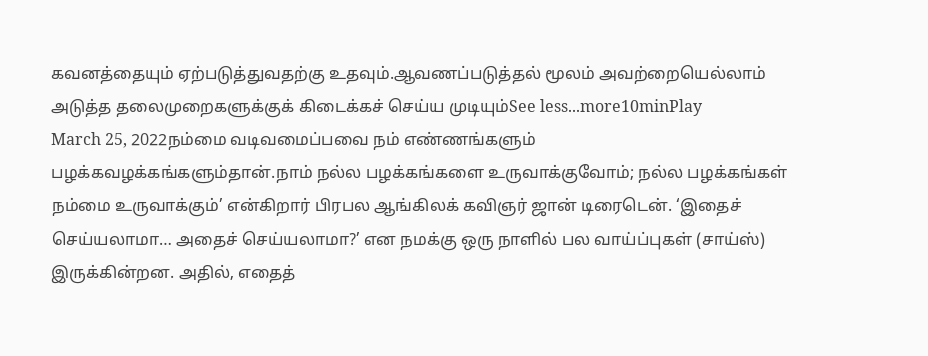கவனத்தையும் ஏற்படுத்துவதற்கு உதவும்.ஆவணப்படுத்தல் மூலம் அவற்றையெல்லாம் அடுத்த தலைமுறைகளுக்குக் கிடைக்கச் செய்ய முடியும்See less...more10minPlay
March 25, 2022நம்மை வடிவமைப்பவை நம் எண்ணங்களும் பழக்கவழக்கங்களும்தான்.நாம் நல்ல பழக்கங்களை உருவாக்குவோம்; நல்ல பழக்கங்கள் நம்மை உருவாக்கும்’ என்கிறார் பிரபல ஆங்கிலக் கவிஞர் ஜான் டிரைடென். ‘இதைச் செய்யலாமா… அதைச் செய்யலாமா?’ என நமக்கு ஒரு நாளில் பல வாய்ப்புகள் (சாய்ஸ்) இருக்கின்றன. அதில், எதைத்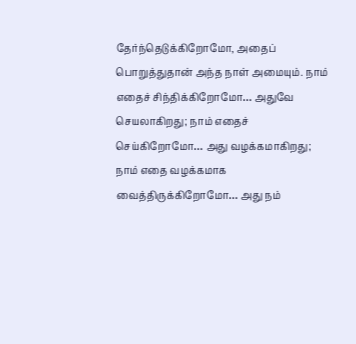தேர்ந்தெடுக்கிறோமோ, அதைப் பொறுத்துதான் அந்த நாள் அமையும். நாம் எதைச் சிந்திக்கிறோமோ… அதுவே செயலாகிறது; நாம் எதைச் செய்கிறோமோ… அது வழக்கமாகிறது; நாம் எதை வழக்கமாக வைத்திருக்கிறோமோ… அது நம்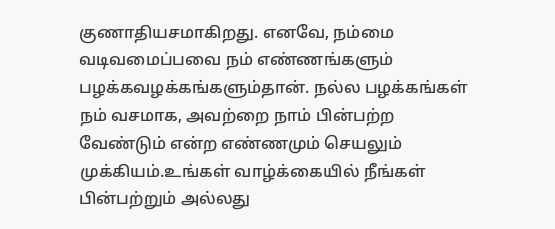குணாதியசமாகிறது. எனவே, நம்மை வடிவமைப்பவை நம் எண்ணங்களும் பழக்கவழக்கங்களும்தான். நல்ல பழக்கங்கள் நம் வசமாக, அவற்றை நாம் பின்பற்ற வேண்டும் என்ற எண்ணமும் செயலும் முக்கியம்.உங்கள் வாழ்க்கையில் நீங்கள் பின்பற்றும் அல்லது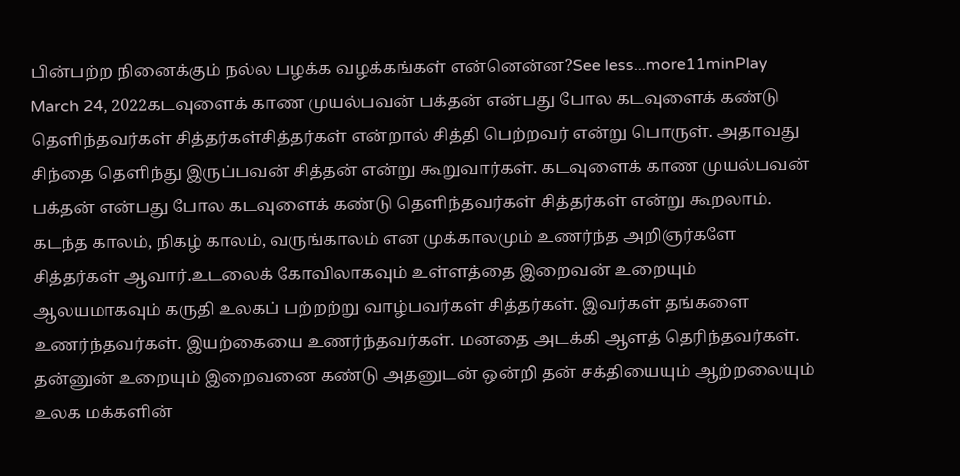பின்பற்ற நினைக்கும் நல்ல பழக்க வழக்கங்கள் என்னென்ன?See less...more11minPlay
March 24, 2022கடவுளைக் காண முயல்பவன் பக்தன் என்பது போல கடவுளைக் கண்டு தெளிந்தவர்கள் சித்தர்கள்சித்தர்கள் என்றால் சித்தி பெற்றவர் என்று பொருள். அதாவது சிந்தை தெளிந்து இருப்பவன் சித்தன் என்று கூறுவார்கள். கடவுளைக் காண முயல்பவன் பக்தன் என்பது போல கடவுளைக் கண்டு தெளிந்தவர்கள் சித்தர்கள் என்று கூறலாம். கடந்த காலம், நிகழ் காலம், வருங்காலம் என முக்காலமும் உணர்ந்த அறிஞர்களே சித்தர்கள் ஆவார்.உடலைக் கோவிலாகவும் உள்ளத்தை இறைவன் உறையும் ஆலயமாகவும் கருதி உலகப் பற்றற்று வாழ்பவர்கள் சித்தர்கள். இவர்கள் தங்களை உணர்ந்தவர்கள். இயற்கையை உணர்ந்தவர்கள். மனதை அடக்கி ஆளத் தெரிந்தவர்கள். தன்னுன் உறையும் இறைவனை கண்டு அதனுடன் ஒன்றி தன் சக்தியையும் ஆற்றலையும் உலக மக்களின்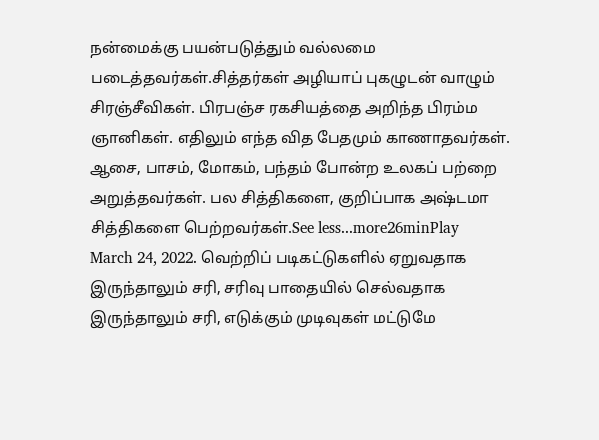நன்மைக்கு பயன்படுத்தும் வல்லமை படைத்தவர்கள்.சித்தர்கள் அழியாப் புகழுடன் வாழும் சிரஞ்சீவிகள். பிரபஞ்ச ரகசியத்தை அறிந்த பிரம்ம ஞானிகள். எதிலும் எந்த வித பேதமும் காணாதவர்கள். ஆசை, பாசம், மோகம், பந்தம் போன்ற உலகப் பற்றை அறுத்தவர்கள். பல சித்திகளை, குறிப்பாக அஷ்டமா சித்திகளை பெற்றவர்கள்.See less...more26minPlay
March 24, 2022. வெற்றிப் படிகட்டுகளில் ஏறுவதாக இருந்தாலும் சரி, சரிவு பாதையில் செல்வதாக இருந்தாலும் சரி, எடுக்கும் முடிவுகள் மட்டுமே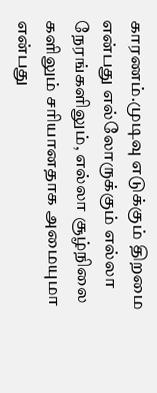காரணம்.முடிவு எடுக்கும் திறமை என்பது எல்லோருக்கும் எல்லா நேரங்களிலும், எல்லா சூழ்நிலை களிலும் சரியானதாக அமையுமா என்பது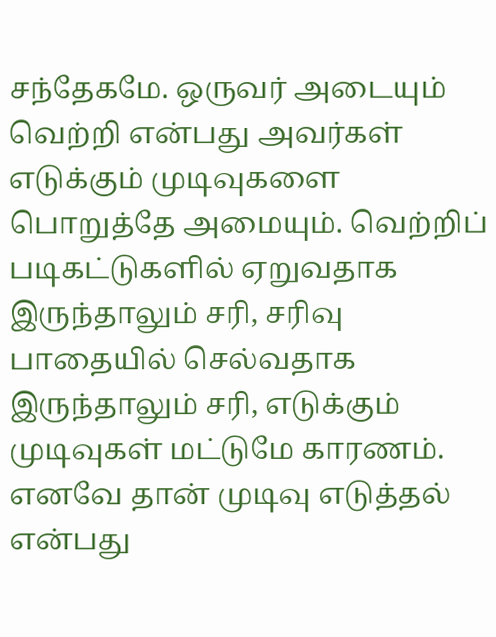சந்தேகமே. ஒருவர் அடையும் வெற்றி என்பது அவர்கள் எடுக்கும் முடிவுகளை பொறுத்தே அமையும். வெற்றிப் படிகட்டுகளில் ஏறுவதாக இருந்தாலும் சரி, சரிவு பாதையில் செல்வதாக இருந்தாலும் சரி, எடுக்கும் முடிவுகள் மட்டுமே காரணம். எனவே தான் முடிவு எடுத்தல் என்பது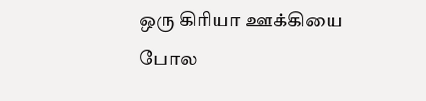ஒரு கிரியா ஊக்கியை போல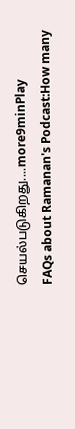செயல்படுகிறது....more9minPlay
FAQs about Ramanan's Podcast:How many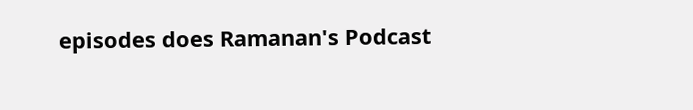episodes does Ramanan's Podcast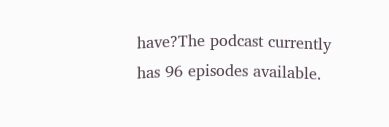have?The podcast currently has 96 episodes available.